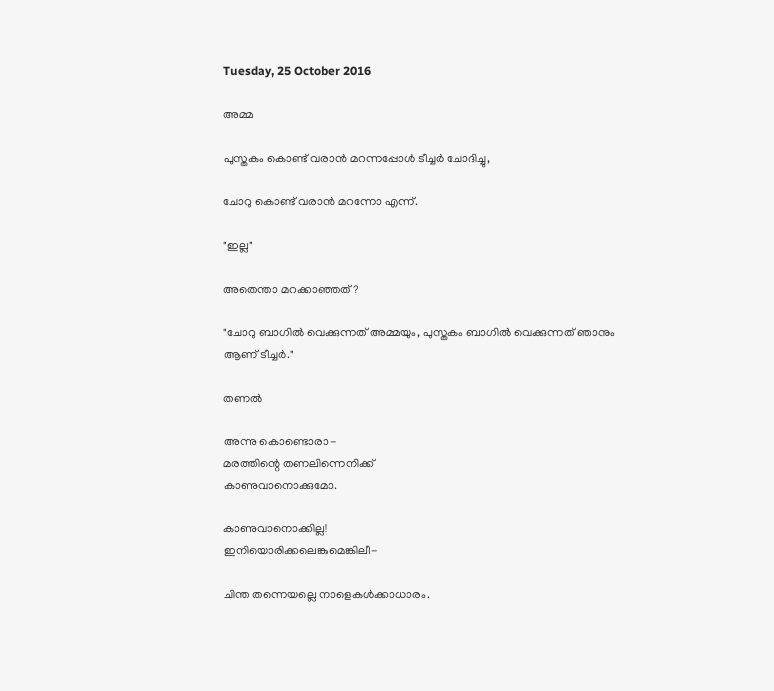Tuesday, 25 October 2016

അമ്മ

പുസ്തകം കൊണ്ട് വരാൻ മറന്നപ്പോൾ ടീച്ചർ ചോദിച്ചു,

ചോറു കൊണ്ട് വരാൻ മറന്നോ എന്ന്.

"ഇല്ല"

അതെന്താ മറക്കാഞ്ഞത് ?

"ചോറു ബാഗിൽ വെക്കുന്നത് അമ്മയും, പുസ്തകം ബാഗിൽ വെക്കുന്നത് ഞാനും ആണ് ടീച്ചർ."

തണൽ

അന്നു കൊണ്ടൊരാ-
മരത്തിന്റെ ‌തണലിന്നെനിക്ക്
കാണുവാനൊക്കുമോ.

കാണുവാനൊക്കില്ല!
ഇനിയൊരിക്കലെങ്കുമെങ്കിലീ-

ചിന്ത തന്നെയല്ലെ നാളെകൾക്കാധാരം.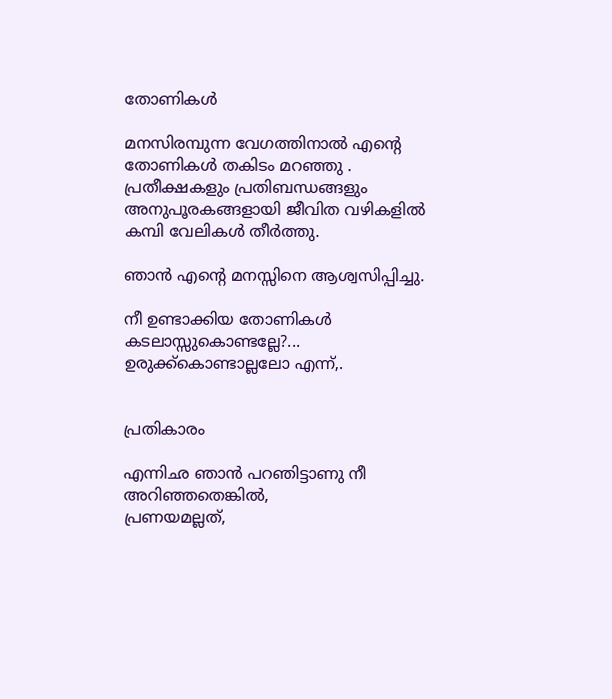തോണികൾ

മനസിരമ്പുന്ന വേഗത്തിനാൽ എന്റെ
തോണികൾ തകിടം മറഞ്ഞു .
പ്രതീക്ഷകളും പ്രതിബന്ധങ്ങളും
അനുപൂരകങ്ങളായി ജീവിത വഴികളിൽ
കമ്പി വേലികൾ തീർത്തു.

ഞാൻ എന്റെ മനസ്സിനെ ആശ്വസിപ്പിച്ചു.

നീ ഉണ്ടാക്കിയ തോണികൾ കടലാസ്സുകൊണ്ടല്ലേ?...
ഉരുക്ക്കൊണ്ടാല്ലലോ എന്ന്,.


പ്രതികാരം

എന്നിഛ ഞാൻ പറഞിട്ടാണു നീ
അറിഞ്ഞതെങ്കിൽ,
പ്രണയമല്ലത്‌,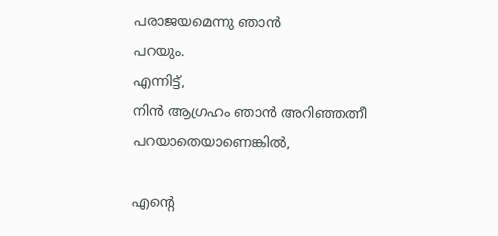പരാജയമെന്നു ഞാൻ
പറയും.
എന്നിട്ട്‌,
നിൻ ആഗ്രഹം ഞാൻ അറിഞ്ഞത്നീ പറയാതെയാണെങ്കിൽ,

എന്റെ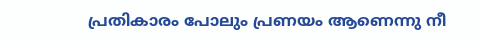പ്രതികാരം പോലും പ്രണയം ആണെന്നു നീ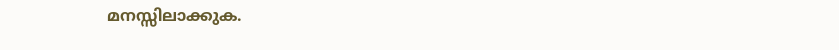മനസ്സിലാക്കുക.